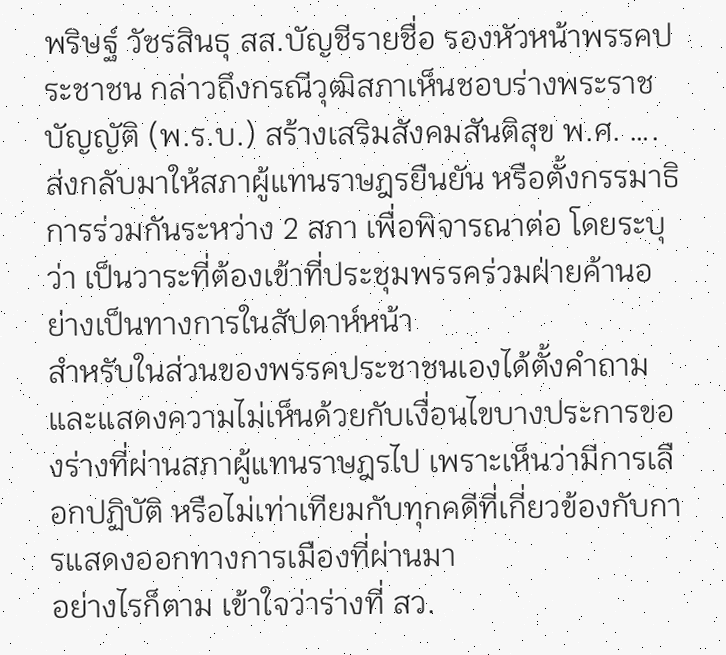พริษฐ์ วัชรสินธุ สส.บัญชีรายชื่อ รองหัวหน้าพรรคประชาชน กล่าวถึงกรณีวุฒิสภาเห็นชอบร่างพระราชบัญญัติ (พ.ร.บ.) สร้างเสริมสังคมสันติสุข พ.ศ. …. ส่งกลับมาให้สภาผู้แทนราษฎรยืนยัน หรือตั้งกรรมาธิการร่วมกันระหว่าง 2 สภา เพื่อพิจารณาต่อ โดยระบุว่า เป็นวาระที่ต้องเข้าที่ประชุมพรรคร่วมฝ่ายค้านอย่างเป็นทางการในสัปดาห์หน้า
สำหรับในส่วนของพรรคประชาชนเองได้ตั้งคำถามและแสดงความไม่เห็นด้วยกับเงื่อนไขบางประการของร่างที่ผ่านสภาผู้แทนราษฎรไป เพราะเห็นว่ามีการเลือกปฏิบัติ หรือไม่เท่าเทียมกับทุกคดีที่เกี่ยวข้องกับการแสดงออกทางการเมืองที่ผ่านมา
อย่างไรก็ตาม เข้าใจว่าร่างที่ สว.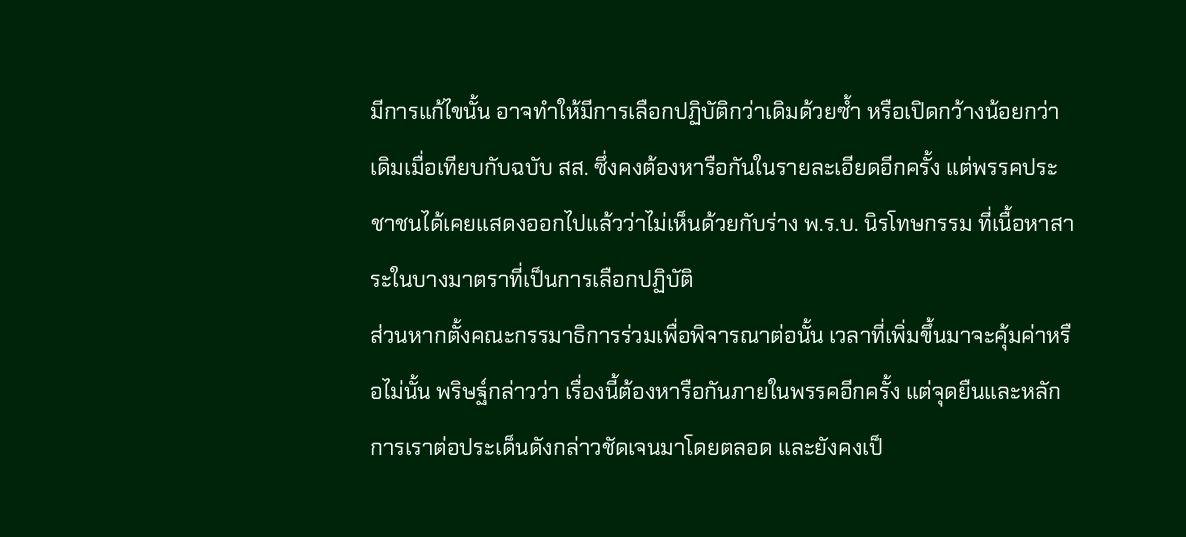มีการแก้ไขนั้น อาจทำให้มีการเลือกปฏิบัติกว่าเดิมด้วยซ้ำ หรือเปิดกว้างน้อยกว่าเดิมเมื่อเทียบกับฉบับ สส. ซึ่งคงต้องหารือกันในรายละเอียดอีกครั้ง แต่พรรคประชาชนได้เคยแสดงออกไปแล้วว่าไม่เห็นด้วยกับร่าง พ.ร.บ. นิรโทษกรรม ที่เนื้อหาสาระในบางมาตราที่เป็นการเลือกปฏิบัติ
ส่วนหากตั้งคณะกรรมาธิการร่วมเพื่อพิจารณาต่อนั้น เวลาที่เพิ่มขึ้นมาจะคุ้มค่าหรือไม่นั้น พริษฐ์กล่าวว่า เรื่องนี้ต้องหารือกันภายในพรรคอีกครั้ง แต่จุดยืนและหลักการเราต่อประเด็นดังกล่าวชัดเจนมาโดยตลอด และยังคงเป็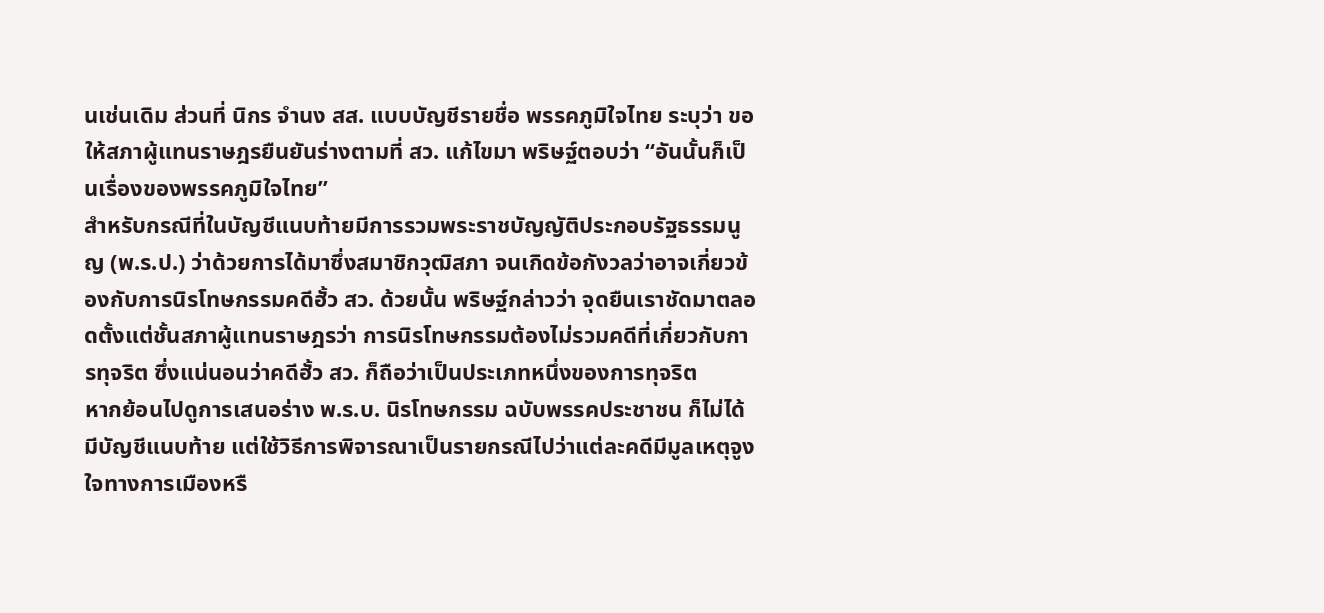นเช่นเดิม ส่วนที่ นิกร จำนง สส. แบบบัญชีรายชื่อ พรรคภูมิใจไทย ระบุว่า ขอให้สภาผู้แทนราษฎรยืนยันร่างตามที่ สว. แก้ไขมา พริษฐ์ตอบว่า “อันนั้นก็เป็นเรื่องของพรรคภูมิใจไทย”
สำหรับกรณีที่ในบัญชีแนบท้ายมีการรวมพระราชบัญญัติประกอบรัฐธรรมนูญ (พ.ร.ป.) ว่าด้วยการได้มาซึ่งสมาชิกวุฒิสภา จนเกิดข้อกังวลว่าอาจเกี่ยวข้องกับการนิรโทษกรรมคดีฮั้ว สว. ด้วยนั้น พริษฐ์กล่าวว่า จุดยืนเราชัดมาตลอดตั้งแต่ชั้นสภาผู้แทนราษฎรว่า การนิรโทษกรรมต้องไม่รวมคดีที่เกี่ยวกับการทุจริต ซึ่งแน่นอนว่าคดีฮั้ว สว. ก็ถือว่าเป็นประเภทหนึ่งของการทุจริต
หากย้อนไปดูการเสนอร่าง พ.ร.บ. นิรโทษกรรม ฉบับพรรคประชาชน ก็ไม่ได้มีบัญชีแนบท้าย แต่ใช้วิธีการพิจารณาเป็นรายกรณีไปว่าแต่ละคดีมีมูลเหตุจูงใจทางการเมืองหรื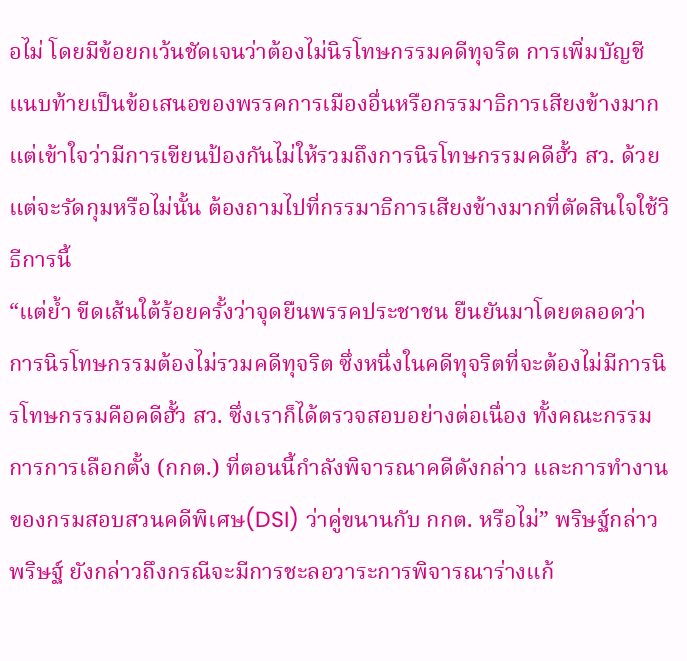อไม่ โดยมีข้อยกเว้นชัดเจนว่าต้องไม่นิรโทษกรรมคดีทุจริต การเพิ่มบัญชีแนบท้ายเป็นข้อเสนอของพรรคการเมืองอื่นหรือกรรมาธิการเสียงข้างมาก แต่เข้าใจว่ามีการเขียนป้องกันไม่ให้รวมถึงการนิรโทษกรรมคดีฮั้ว สว. ด้วย แต่จะรัดกุมหรือไม่นั้น ต้องถามไปที่กรรมาธิการเสียงข้างมากที่ตัดสินใจใช้วิธีการนี้
“แต่ย้ำ ขีดเส้นใต้ร้อยครั้งว่าจุดยืนพรรคประชาชน ยืนยันมาโดยตลอดว่า การนิรโทษกรรมต้องไม่รวมคดีทุจริต ซึ่งหนึ่งในคดีทุจริตที่จะต้องไม่มีการนิรโทษกรรมคือคดีฮั้ว สว. ซึ่งเราก็ได้ตรวจสอบอย่างต่อเนื่อง ทั้งคณะกรรมการการเลือกตั้ง (กกต.) ที่ตอนนี้กำลังพิจารณาคดีดังกล่าว และการทำงานของกรมสอบสวนคดีพิเศษ(DSI) ว่าคู่ขนานกับ กกต. หรือไม่” พริษฐ์กล่าว
พริษฐ์ ยังกล่าวถึงกรณีจะมีการชะลอวาระการพิจารณาร่างแก้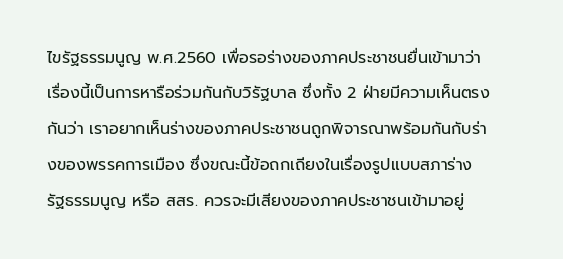ไขรัฐธรรมนูญ พ.ศ.2560 เพื่อรอร่างของภาคประชาชนยื่นเข้ามาว่า เรื่องนี้เป็นการหารือร่วมกันกับวิรัฐบาล ซึ่งทั้ง 2 ฝ่ายมีความเห็นตรงกันว่า เราอยากเห็นร่างของภาคประชาชนถูกพิจารณาพร้อมกันกับร่างของพรรคการเมือง ซึ่งขณะนี้ข้อถกเถียงในเรื่องรูปแบบสภาร่างรัฐธรรมนูญ หรือ สสร. ควรจะมีเสียงของภาคประชาชนเข้ามาอยู่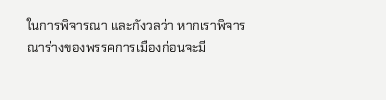ในการพิจารณา และกังวลว่า หากเราพิจารณาร่างของพรรคการเมืองก่อนจะมี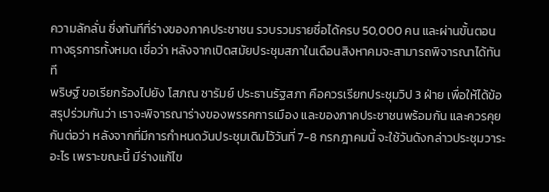ความลักลั่น ซึ่งทันทีที่ร่างของภาคประชาชน รวบรวมรายชื่อได้ครบ 50,000 คน และผ่านขั้นตอนทางธุรการทั้งหมด เชื่อว่า หลังจากเปิดสมัยประชุมสภาในเดือนสิงหาคมจะสามารถพิจารณาได้ทันที
พริษฐ์ ขอเรียกร้องไปยัง โสภณ ซารัมย์ ประธานรัฐสภา คือควรเรียกประชุมวิป 3 ฝ่าย เพื่อให้ได้ข้อสรุปร่วมกันว่า เราจะพิจารณาร่างของพรรคการเมือง และของภาคประชาชนพร้อมกัน และควรคุยกันต่อว่า หลังจากที่มีการกำหนดวันประชุมเดิมไว้วันที่ 7-8 กรกฎาคมนี้ จะใช้วันดังกล่าวประชุมวาระอะไร เพราะขณะนี้ มีร่างแก้ไข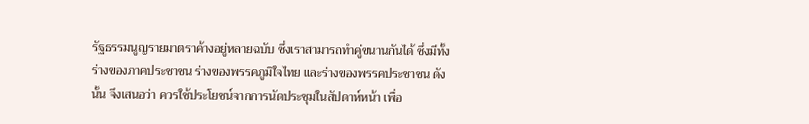รัฐธรรมนูญรายมาตราค้างอยู่หลายฉบับ ซึ่งเราสามารถทำคู่ขนานกันได้ ซึ่งมีทั้งร่างของภาคประชาชน ร่างของพรรคภูมิใจไทย และร่างของพรรคประชาชน ดังนั้น จึงเสนอว่า ควรใช้ประโยชน์จากการนัดประชุมในสัปดาห์หน้า เพื่อ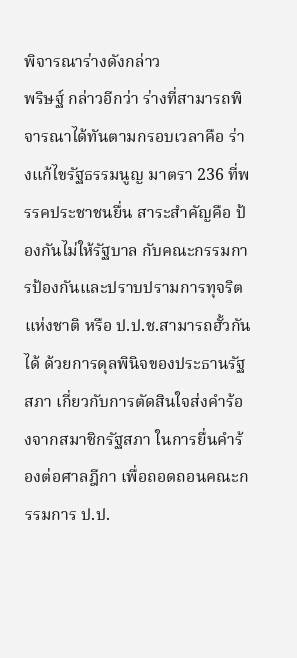พิจารณาร่างดังกล่าว
พริษฐ์ กล่าวอีกว่า ร่างที่สามารถพิจารณาได้ทันตามกรอบเวลาคือ ร่างแก้ไขรัฐธรรมนูญ มาตรา 236 ที่พรรคประชาชนยื่น สาระสำคัญคือ ป้องกันไม่ให้รัฐบาล กับคณะกรรมการป้องกันและปราบปรามการทุจริตแห่งชาติ หรือ ป.ป.ช.สามารถฮั้วกันได้ ด้วยการดุลพินิจของประธานรัฐสภา เกี่ยวกับการตัดสินใจส่งคำร้องจากสมาชิกรัฐสภา ในการยื่นคำร้องต่อศาลฎีกา เพื่อถอดถอนคณะกรรมการ ป.ป.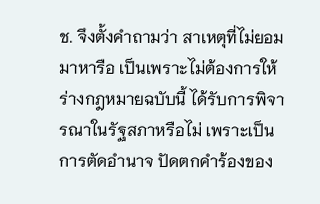ช. จึงตั้งคำถามว่า สาเหตุที่ไม่ยอมมาหารือ เป็นเพราะไม่ต้องการให้ร่างกฎหมายฉบับนี้ ได้รับการพิจารณาในรัฐสภาหรือไม่ เพราะเป็นการตัดอำนาจ ปัดตกคำร้องของ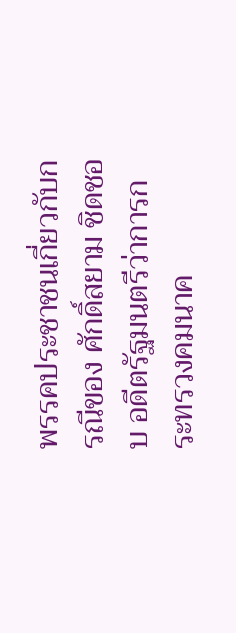พรรคประชาชนเกี่ยวกับกรณีของ ศักดิ์สยาม ชิดชอบ อดีตรัฐมนตรีว่าการกระทรวงคมนาค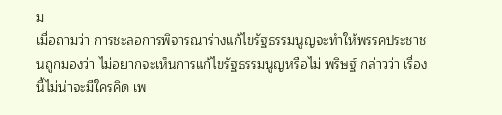ม
เมื่อถามว่า การชะลอการพิจารณาร่างแก้ไขรัฐธรรมนูญจะทำให้พรรคประชาชนถูกมองว่า ไม่อยากจะเห็นการแก้ไขรัฐธรรมนูญหรือไม่ พริษฐ์ กล่าวว่า เรื่องนี้ไม่น่าจะมีใครคิด เพ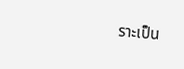ราะเป็น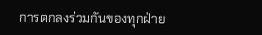การตกลงร่วมกันของทุกฝ่าย